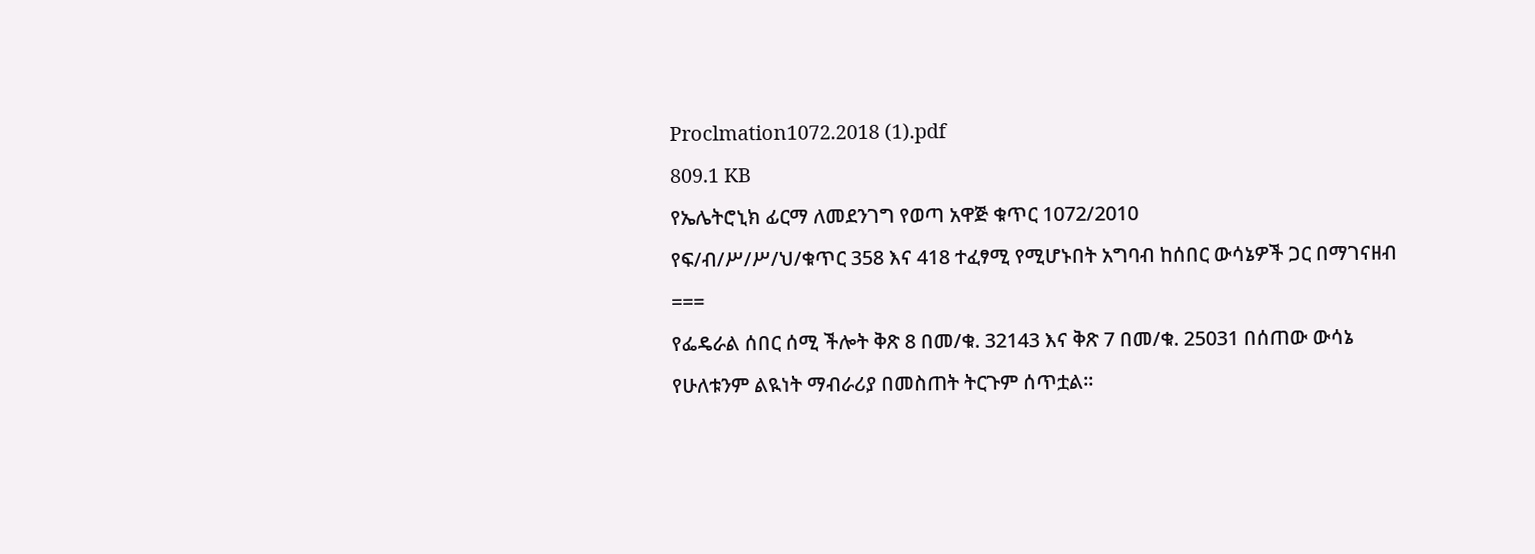Proclmation1072.2018 (1).pdf
809.1 KB
የኤሌትሮኒክ ፊርማ ለመደንገግ የወጣ አዋጅ ቁጥር 1072/2010
የፍ/ብ/ሥ/ሥ/ህ/ቁጥር 358 እና 418 ተፈፃሚ የሚሆኑበት አግባብ ከሰበር ውሳኔዎች ጋር በማገናዘብ
===
የፌዴራል ሰበር ሰሚ ችሎት ቅጽ 8 በመ/ቁ. 32143 እና ቅጽ 7 በመ/ቁ. 25031 በሰጠው ውሳኔ የሁለቱንም ልዪነት ማብራሪያ በመስጠት ትርጉም ሰጥቷል።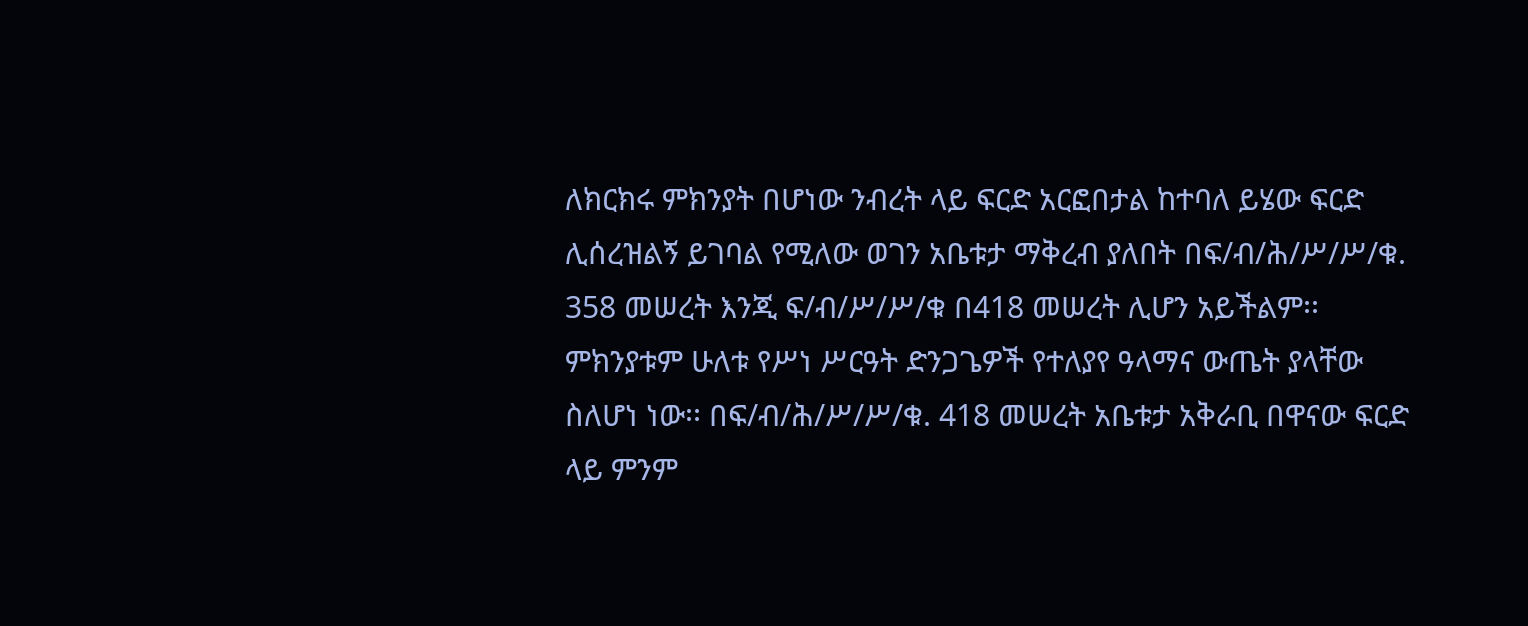ለክርክሩ ምክንያት በሆነው ንብረት ላይ ፍርድ አርፎበታል ከተባለ ይሄው ፍርድ ሊሰረዝልኝ ይገባል የሚለው ወገን አቤቱታ ማቅረብ ያለበት በፍ/ብ/ሕ/ሥ/ሥ/ቁ. 358 መሠረት እንጂ ፍ/ብ/ሥ/ሥ/ቁ በ418 መሠረት ሊሆን አይችልም፡፡ ምክንያቱም ሁለቱ የሥነ ሥርዓት ድንጋጌዎች የተለያየ ዓላማና ውጤት ያላቸው ስለሆነ ነው፡፡ በፍ/ብ/ሕ/ሥ/ሥ/ቁ. 418 መሠረት አቤቱታ አቅራቢ በዋናው ፍርድ ላይ ምንም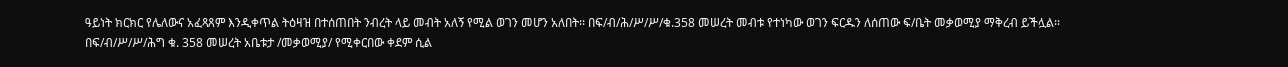ዓይነት ክርክር የሌለውና አፈጻጸም እንዲቀጥል ትዕዛዝ በተሰጠበት ንብረት ላይ መብት አለኝ የሚል ወገን መሆን አለበት፡፡ በፍ/ብ/ሕ/ሥ/ሥ/ቁ.358 መሠረት መብቱ የተነካው ወገን ፍርዱን ለሰጠው ፍ/ቤት መቃወሚያ ማቅረብ ይችሏል፡፡
በፍ/ብ/ሥ/ሥ/ሕግ ቁ. 358 መሠረት አቤቱታ /መቃወሚያ/ የሚቀርበው ቀደም ሲል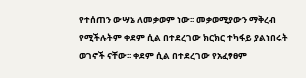የተሰጠን ውሣኔ ለመቃወም ነው፡፡ መቃወሚያውን ማቅረብ የሚችሉትም ቀደም ሲል በተደረገው ክርክር ተካፋይ ያልነበሩት ወገኖች ናቸው፡፡ ቀደም ሲል በተደረገው የአፈፃፀም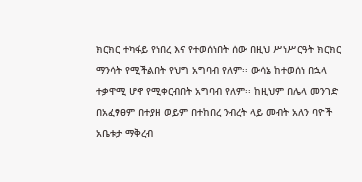ክርክር ተካፋይ የነበረ እና የተወሰነበት ሰው በዚህ ሥነሥርዓት ክርክር ማንሳት የሚችልበት የህግ አግባብ የለም፡፡ ውሳኔ ከተወሰነ በኋላ ተቃዋሚ ሆኖ የሚቀርብበት አግባብ የለም፡፡ ከዚህም በሌላ መንገድ በአፈፃፀም በተያዘ ወይም በተከበረ ንብረት ላይ መብት አለን ባዮች አቤቱታ ማቅረብ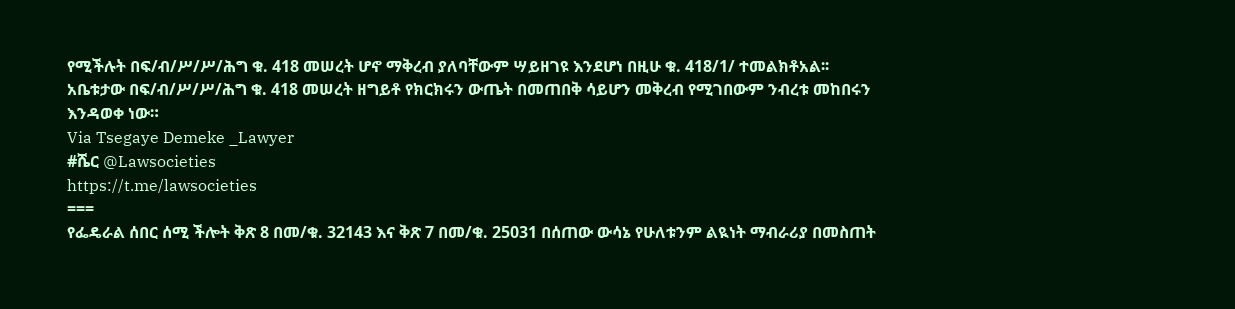የሚችሉት በፍ/ብ/ሥ/ሥ/ሕግ ቁ. 418 መሠረት ሆኖ ማቅረብ ያለባቸውም ሣይዘገዩ እንደሆነ በዚሁ ቁ. 418/1/ ተመልክቶአል፡፡ አቤቱታው በፍ/ብ/ሥ/ሥ/ሕግ ቁ. 418 መሠረት ዘግይቶ የክርክሩን ውጤት በመጠበቅ ሳይሆን መቅረብ የሚገበውም ንብረቱ መከበሩን እንዳወቀ ነው።
Via Tsegaye Demeke _Lawyer
#ሼር @Lawsocieties
https://t.me/lawsocieties
===
የፌዴራል ሰበር ሰሚ ችሎት ቅጽ 8 በመ/ቁ. 32143 እና ቅጽ 7 በመ/ቁ. 25031 በሰጠው ውሳኔ የሁለቱንም ልዪነት ማብራሪያ በመስጠት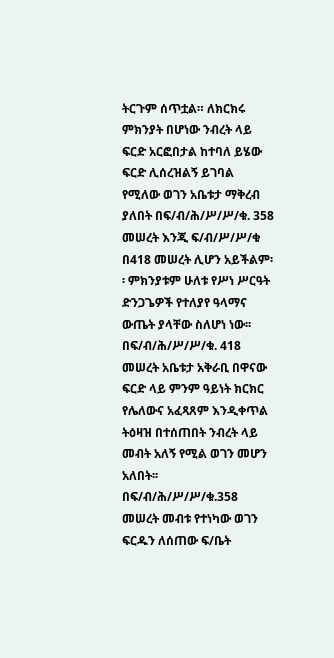ትርጉም ሰጥቷል። ለክርክሩ ምክንያት በሆነው ንብረት ላይ ፍርድ አርፎበታል ከተባለ ይሄው ፍርድ ሊሰረዝልኝ ይገባል የሚለው ወገን አቤቱታ ማቅረብ ያለበት በፍ/ብ/ሕ/ሥ/ሥ/ቁ. 358 መሠረት እንጂ ፍ/ብ/ሥ/ሥ/ቁ በ418 መሠረት ሊሆን አይችልም፡፡ ምክንያቱም ሁለቱ የሥነ ሥርዓት ድንጋጌዎች የተለያየ ዓላማና ውጤት ያላቸው ስለሆነ ነው፡፡ በፍ/ብ/ሕ/ሥ/ሥ/ቁ. 418 መሠረት አቤቱታ አቅራቢ በዋናው ፍርድ ላይ ምንም ዓይነት ክርክር የሌለውና አፈጻጸም እንዲቀጥል ትዕዛዝ በተሰጠበት ንብረት ላይ መብት አለኝ የሚል ወገን መሆን አለበት፡፡ በፍ/ብ/ሕ/ሥ/ሥ/ቁ.358 መሠረት መብቱ የተነካው ወገን ፍርዱን ለሰጠው ፍ/ቤት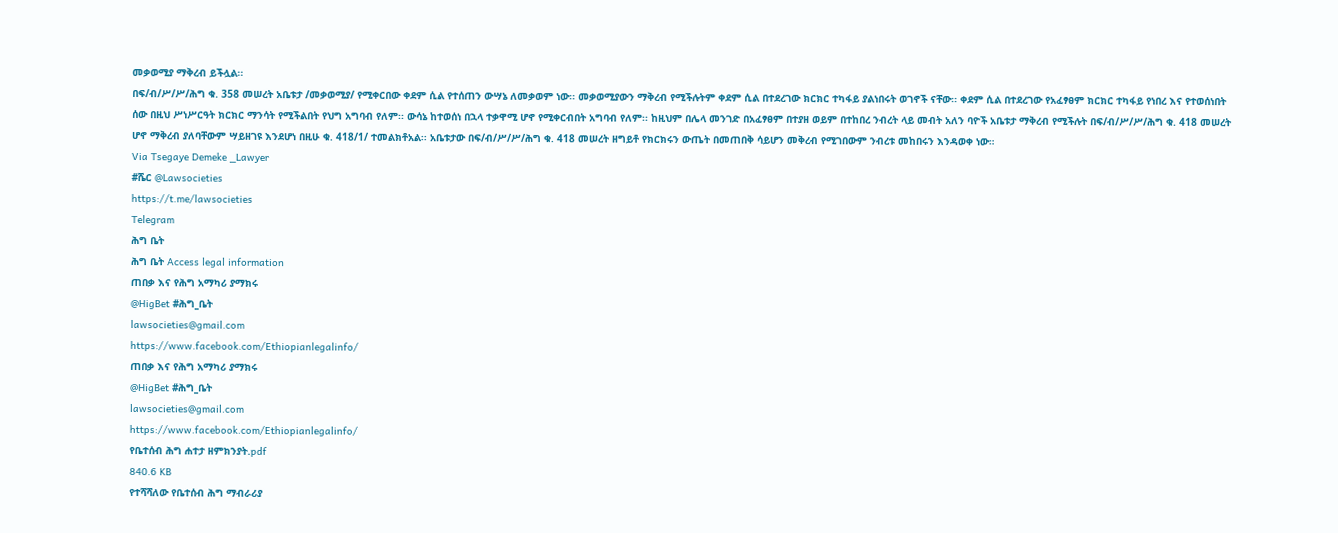መቃወሚያ ማቅረብ ይችሏል፡፡
በፍ/ብ/ሥ/ሥ/ሕግ ቁ. 358 መሠረት አቤቱታ /መቃወሚያ/ የሚቀርበው ቀደም ሲል የተሰጠን ውሣኔ ለመቃወም ነው፡፡ መቃወሚያውን ማቅረብ የሚችሉትም ቀደም ሲል በተደረገው ክርክር ተካፋይ ያልነበሩት ወገኖች ናቸው፡፡ ቀደም ሲል በተደረገው የአፈፃፀም ክርክር ተካፋይ የነበረ እና የተወሰነበት ሰው በዚህ ሥነሥርዓት ክርክር ማንሳት የሚችልበት የህግ አግባብ የለም፡፡ ውሳኔ ከተወሰነ በኋላ ተቃዋሚ ሆኖ የሚቀርብበት አግባብ የለም፡፡ ከዚህም በሌላ መንገድ በአፈፃፀም በተያዘ ወይም በተከበረ ንብረት ላይ መብት አለን ባዮች አቤቱታ ማቅረብ የሚችሉት በፍ/ብ/ሥ/ሥ/ሕግ ቁ. 418 መሠረት ሆኖ ማቅረብ ያለባቸውም ሣይዘገዩ እንደሆነ በዚሁ ቁ. 418/1/ ተመልክቶአል፡፡ አቤቱታው በፍ/ብ/ሥ/ሥ/ሕግ ቁ. 418 መሠረት ዘግይቶ የክርክሩን ውጤት በመጠበቅ ሳይሆን መቅረብ የሚገበውም ንብረቱ መከበሩን እንዳወቀ ነው።
Via Tsegaye Demeke _Lawyer
#ሼር @Lawsocieties
https://t.me/lawsocieties
Telegram
ሕግ ቤት
ሕግ ቤት Access legal information
ጠበቃ እና የሕግ አማካሪ ያማክሩ
@HigBet #ሕግ_ቤት
lawsocieties@gmail.com
https://www.facebook.com/Ethiopianlegalinfo/
ጠበቃ እና የሕግ አማካሪ ያማክሩ
@HigBet #ሕግ_ቤት
lawsocieties@gmail.com
https://www.facebook.com/Ethiopianlegalinfo/
የቤተሰብ ሕግ ሐተታ ዘምክንያት.pdf
840.6 KB
የተሻሻለው የቤተሰብ ሕግ ማብራሪያ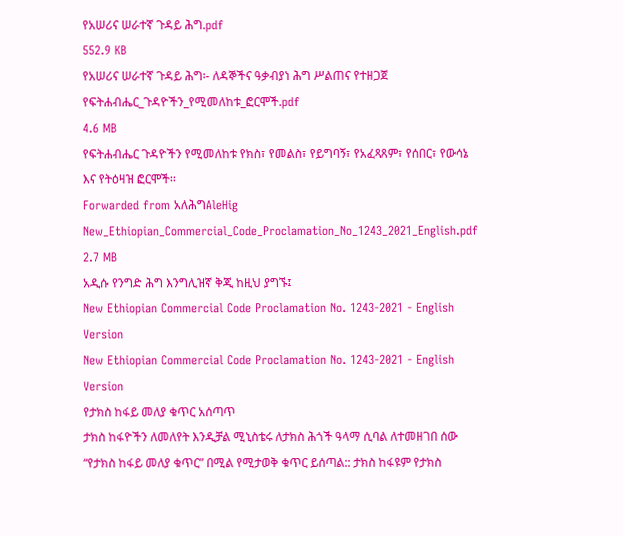የአሠሪና ሠራተኛ ጉዳይ ሕግ.pdf
552.9 KB
የአሠሪና ሠራተኛ ጉዳይ ሕግ፡- ለዳኞችና ዓቃብያነ ሕግ ሥልጠና የተዘጋጀ
የፍትሐብሔር_ጉዳዮችን_የሚመለከቱ_ፎርሞች.pdf
4.6 MB
የፍትሐብሔር ጉዳዮችን የሚመለከቱ የክስ፣ የመልስ፣ የይግባኝ፣ የአፈጻጸም፣ የሰበር፣ የውሳኔ እና የትዕዛዝ ፎርሞች፡፡
Forwarded from አለሕግAleHig
New_Ethiopian_Commercial_Code_Proclamation_No_1243_2021_English.pdf
2.7 MB
አዲሱ የንግድ ሕግ እንግሊዝኛ ቅጂ ከዚህ ያግኙ፤
New Ethiopian Commercial Code Proclamation No. 1243-2021 - English Version
New Ethiopian Commercial Code Proclamation No. 1243-2021 - English Version
የታክስ ከፋይ መለያ ቁጥር አሰጣጥ
ታክስ ከፋዮችን ለመለየት እንዲቻል ሚኒስቴሩ ለታክስ ሕጎች ዓላማ ሲባል ለተመዘገበ ሰው “የታክስ ከፋይ መለያ ቁጥር” በሚል የሚታወቅ ቁጥር ይሰጣል:: ታክስ ከፋዩም የታክስ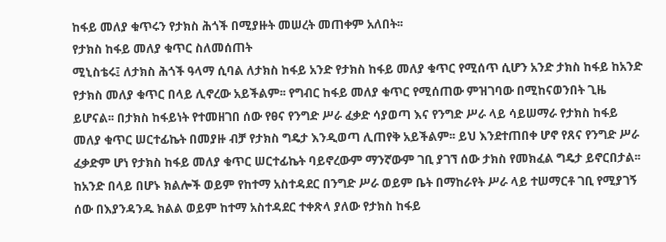ከፋይ መለያ ቁጥሩን የታክስ ሕጎች በሚያዙት መሠረት መጠቀም አለበት፡፡
የታክስ ከፋይ መለያ ቁጥር ስለመሰጠት
ሚኒስቴሩ፤ ለታክስ ሕጎች ዓላማ ሲባል ለታክስ ከፋይ አንድ የታክስ ከፋይ መለያ ቁጥር የሚሰጥ ሲሆን አንድ ታክስ ከፋይ ከአንድ የታክስ መለያ ቁጥር በላይ ሊኖረው አይችልም፡፡ የግብር ከፋይ መለያ ቁጥር የሚሰጠው ምዝገባው በሚከናወንበት ጊዜ ይሆናል፡፡ በታክስ ከፋይነት የተመዘገበ ሰው የፀና የንግድ ሥራ ፈቃድ ሳያወጣ እና የንግድ ሥራ ላይ ሳይሠማራ የታክስ ከፋይ መለያ ቁጥር ሠርተፊኬት በመያዙ ብቻ የታክስ ግዴታ እንዲወጣ ሊጠየቅ አይችልም፡፡ ይህ እንደተጠበቀ ሆኖ የጸና የንግድ ሥራ ፈቃድም ሆነ የታክስ ከፋይ መለያ ቁጥር ሠርተፊኬት ባይኖረውም ማንኛውም ገቢ ያገኘ ሰው ታክስ የመክፈል ግዴታ ይኖርበታል፡፡
ከአንድ በላይ በሆኑ ክልሎች ወይም የከተማ አስተዳደር በንግድ ሥራ ወይም ቤት በማከራየት ሥራ ላይ ተሠማርቶ ገቢ የሚያገኝ ሰው በእያንዳንዱ ክልል ወይም ከተማ አስተዳደር ተቀጽላ ያለው የታክስ ከፋይ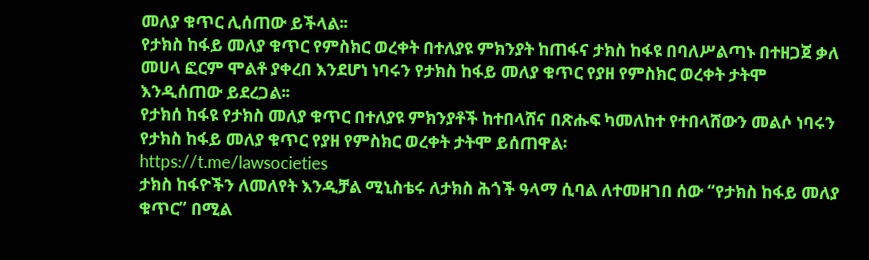መለያ ቁጥር ሊሰጠው ይችላል፡፡
የታክስ ከፋይ መለያ ቁጥር የምስክር ወረቀት በተለያዩ ምክንያት ከጠፋና ታክስ ከፋዩ በባለሥልጣኑ በተዘጋጀ ቃለ መሀላ ፎርም ሞልቶ ያቀረበ እንደሆነ ነባሩን የታክስ ከፋይ መለያ ቁጥር የያዘ የምስክር ወረቀት ታትሞ እንዲሰጠው ይደረጋል፡፡
የታክሰ ከፋዩ የታክስ መለያ ቁጥር በተለያዩ ምክንያቶች ከተበላሸና በጽሑፍ ካመለከተ የተበላሸውን መልሶ ነባሩን የታክስ ከፋይ መለያ ቁጥር የያዘ የምስክር ወረቀት ታትሞ ይሰጠዋል፡
https://t.me/lawsocieties
ታክስ ከፋዮችን ለመለየት እንዲቻል ሚኒስቴሩ ለታክስ ሕጎች ዓላማ ሲባል ለተመዘገበ ሰው “የታክስ ከፋይ መለያ ቁጥር” በሚል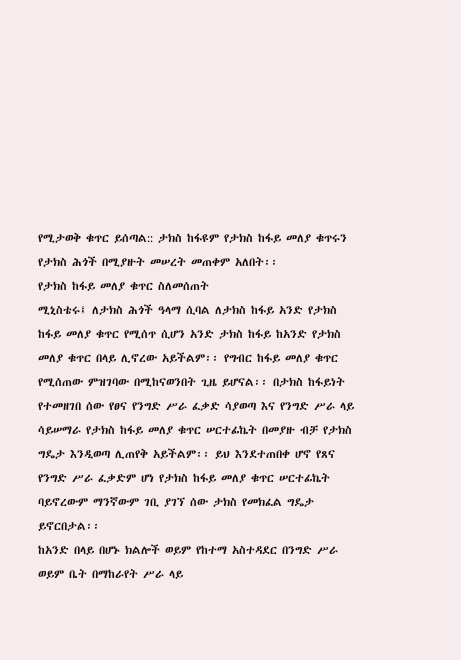የሚታወቅ ቁጥር ይሰጣል:: ታክስ ከፋዩም የታክስ ከፋይ መለያ ቁጥሩን የታክስ ሕጎች በሚያዙት መሠረት መጠቀም አለበት፡፡
የታክስ ከፋይ መለያ ቁጥር ስለመሰጠት
ሚኒስቴሩ፤ ለታክስ ሕጎች ዓላማ ሲባል ለታክስ ከፋይ አንድ የታክስ ከፋይ መለያ ቁጥር የሚሰጥ ሲሆን አንድ ታክስ ከፋይ ከአንድ የታክስ መለያ ቁጥር በላይ ሊኖረው አይችልም፡፡ የግብር ከፋይ መለያ ቁጥር የሚሰጠው ምዝገባው በሚከናወንበት ጊዜ ይሆናል፡፡ በታክስ ከፋይነት የተመዘገበ ሰው የፀና የንግድ ሥራ ፈቃድ ሳያወጣ እና የንግድ ሥራ ላይ ሳይሠማራ የታክስ ከፋይ መለያ ቁጥር ሠርተፊኬት በመያዙ ብቻ የታክስ ግዴታ እንዲወጣ ሊጠየቅ አይችልም፡፡ ይህ እንደተጠበቀ ሆኖ የጸና የንግድ ሥራ ፈቃድም ሆነ የታክስ ከፋይ መለያ ቁጥር ሠርተፊኬት ባይኖረውም ማንኛውም ገቢ ያገኘ ሰው ታክስ የመክፈል ግዴታ ይኖርበታል፡፡
ከአንድ በላይ በሆኑ ክልሎች ወይም የከተማ አስተዳደር በንግድ ሥራ ወይም ቤት በማከራየት ሥራ ላይ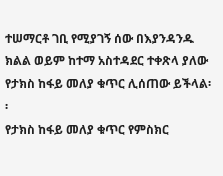ተሠማርቶ ገቢ የሚያገኝ ሰው በእያንዳንዱ ክልል ወይም ከተማ አስተዳደር ተቀጽላ ያለው የታክስ ከፋይ መለያ ቁጥር ሊሰጠው ይችላል፡፡
የታክስ ከፋይ መለያ ቁጥር የምስክር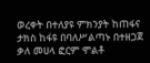ወረቀት በተለያዩ ምክንያት ከጠፋና ታክስ ከፋዩ በባለሥልጣኑ በተዘጋጀ ቃለ መሀላ ፎርም ሞልቶ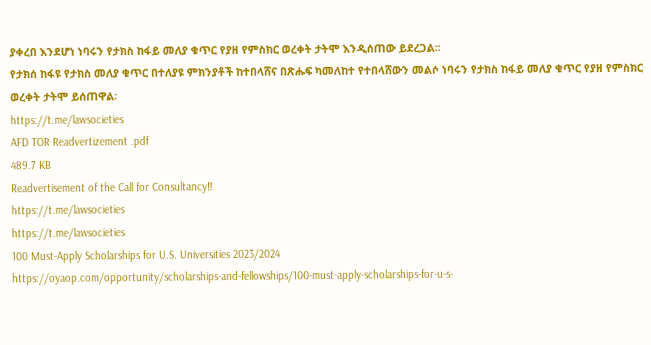ያቀረበ እንደሆነ ነባሩን የታክስ ከፋይ መለያ ቁጥር የያዘ የምስክር ወረቀት ታትሞ እንዲሰጠው ይደረጋል፡፡
የታክሰ ከፋዩ የታክስ መለያ ቁጥር በተለያዩ ምክንያቶች ከተበላሸና በጽሑፍ ካመለከተ የተበላሸውን መልሶ ነባሩን የታክስ ከፋይ መለያ ቁጥር የያዘ የምስክር ወረቀት ታትሞ ይሰጠዋል፡
https://t.me/lawsocieties
AFD TOR Readvertizement .pdf
489.7 KB
Readvertisement of the Call for Consultancy‼
https://t.me/lawsocieties
https://t.me/lawsocieties
100 Must-Apply Scholarships for U.S. Universities 2023/2024
https://oyaop.com/opportunity/scholarships-and-fellowships/100-must-apply-scholarships-for-u-s-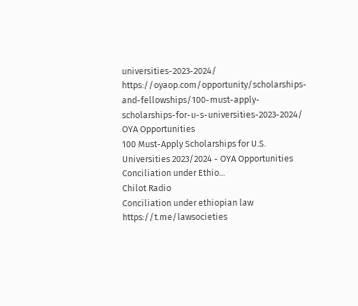universities-2023-2024/
https://oyaop.com/opportunity/scholarships-and-fellowships/100-must-apply-scholarships-for-u-s-universities-2023-2024/
OYA Opportunities
100 Must-Apply Scholarships for U.S. Universities 2023/2024 - OYA Opportunities
Conciliation under Ethio...
Chilot Radio
Conciliation under ethiopian law
https://t.me/lawsocieties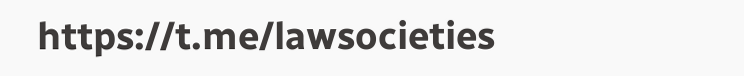https://t.me/lawsocieties